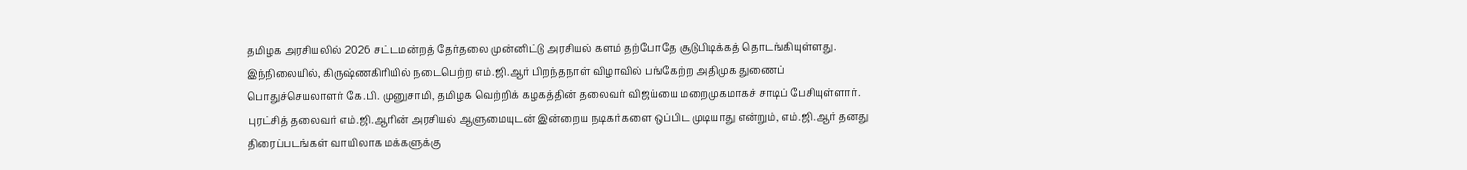தமிழக அரசியலில் 2026 சட்டமன்றத் தேர்தலை முன்னிட்டு அரசியல் களம் தற்போதே சூடுபிடிக்கத் தொடங்கியுள்ளது. இந்நிலையில், கிருஷ்ணகிரியில் நடைபெற்ற எம்.ஜி.ஆர் பிறந்தநாள் விழாவில் பங்கேற்ற அதிமுக துணைப் பொதுச்செயலாளர் கே.பி. முனுசாமி, தமிழக வெற்றிக் கழகத்தின் தலைவர் விஜய்யை மறைமுகமாகச் சாடிப் பேசியுள்ளார். புரட்சித் தலைவர் எம்.ஜி.ஆரின் அரசியல் ஆளுமையுடன் இன்றைய நடிகர்களை ஒப்பிட முடியாது என்றும், எம்.ஜி.ஆர் தனது திரைப்படங்கள் வாயிலாக மக்களுக்கு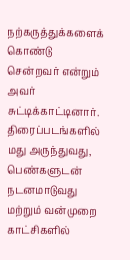நற்கருத்துக்களைக் கொண்டு சென்றவர் என்றும் அவர் சுட்டிக்காட்டினார்.
திரைப்படங்களில் மது அருந்துவது, பெண்களுடன் நடனமாடுவது மற்றும் வன்முறை காட்சிகளில்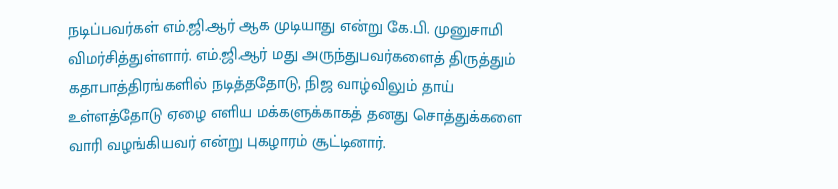நடிப்பவர்கள் எம்.ஜி.ஆர் ஆக முடியாது என்று கே.பி. முனுசாமி விமர்சித்துள்ளார். எம்.ஜி.ஆர் மது அருந்துபவர்களைத் திருத்தும் கதாபாத்திரங்களில் நடித்ததோடு, நிஜ வாழ்விலும் தாய் உள்ளத்தோடு ஏழை எளிய மக்களுக்காகத் தனது சொத்துக்களை வாரி வழங்கியவர் என்று புகழாரம் சூட்டினார்.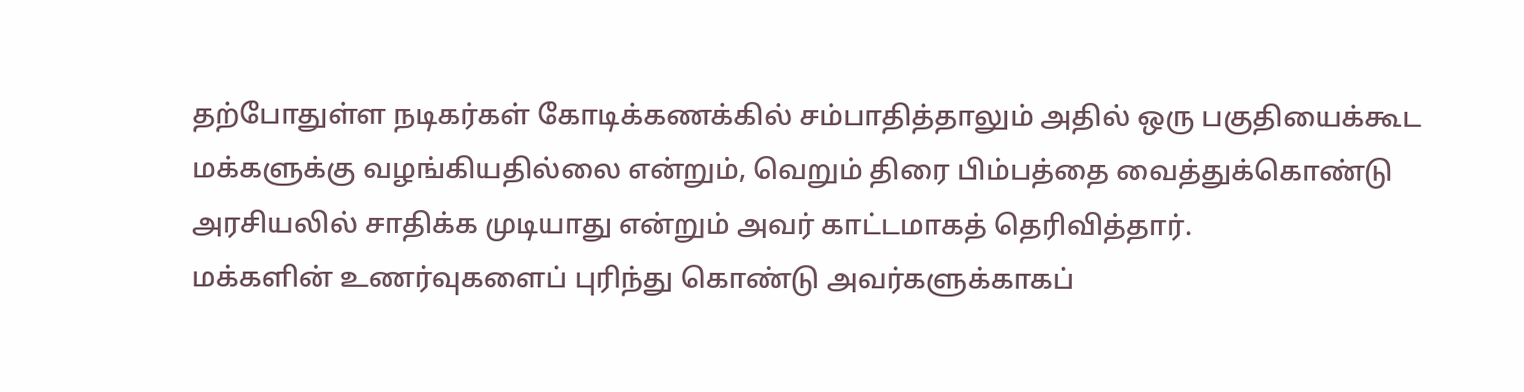தற்போதுள்ள நடிகர்கள் கோடிக்கணக்கில் சம்பாதித்தாலும் அதில் ஒரு பகுதியைக்கூட மக்களுக்கு வழங்கியதில்லை என்றும், வெறும் திரை பிம்பத்தை வைத்துக்கொண்டு அரசியலில் சாதிக்க முடியாது என்றும் அவர் காட்டமாகத் தெரிவித்தார்.
மக்களின் உணர்வுகளைப் புரிந்து கொண்டு அவர்களுக்காகப்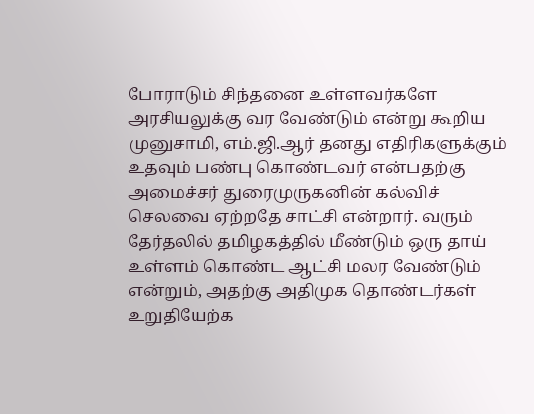போராடும் சிந்தனை உள்ளவர்களே அரசியலுக்கு வர வேண்டும் என்று கூறிய முனுசாமி, எம்.ஜி.ஆர் தனது எதிரிகளுக்கும் உதவும் பண்பு கொண்டவர் என்பதற்கு அமைச்சர் துரைமுருகனின் கல்விச் செலவை ஏற்றதே சாட்சி என்றார். வரும் தேர்தலில் தமிழகத்தில் மீண்டும் ஒரு தாய் உள்ளம் கொண்ட ஆட்சி மலர வேண்டும் என்றும், அதற்கு அதிமுக தொண்டர்கள் உறுதியேற்க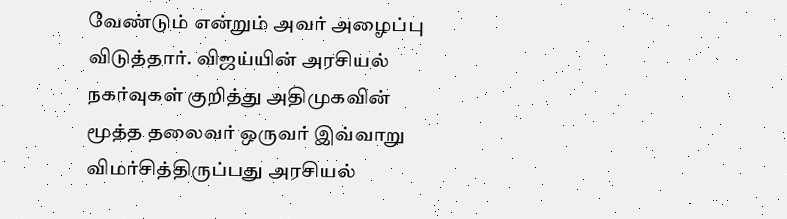வேண்டும் என்றும் அவர் அழைப்பு விடுத்தார். விஜய்யின் அரசியல் நகர்வுகள் குறித்து அதிமுகவின் மூத்த தலைவர் ஒருவர் இவ்வாறு விமர்சித்திருப்பது அரசியல்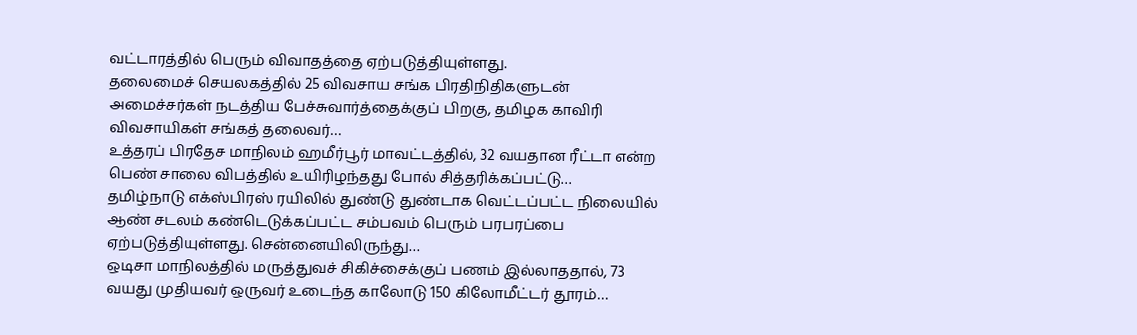வட்டாரத்தில் பெரும் விவாதத்தை ஏற்படுத்தியுள்ளது.
தலைமைச் செயலகத்தில் 25 விவசாய சங்க பிரதிநிதிகளுடன் அமைச்சர்கள் நடத்திய பேச்சுவார்த்தைக்குப் பிறகு, தமிழக காவிரி விவசாயிகள் சங்கத் தலைவர்…
உத்தரப் பிரதேச மாநிலம் ஹமீர்பூர் மாவட்டத்தில், 32 வயதான ரீட்டா என்ற பெண் சாலை விபத்தில் உயிரிழந்தது போல் சித்தரிக்கப்பட்டு…
தமிழ்நாடு எக்ஸ்பிரஸ் ரயிலில் துண்டு துண்டாக வெட்டப்பட்ட நிலையில் ஆண் சடலம் கண்டெடுக்கப்பட்ட சம்பவம் பெரும் பரபரப்பை ஏற்படுத்தியுள்ளது. சென்னையிலிருந்து…
ஒடிசா மாநிலத்தில் மருத்துவச் சிகிச்சைக்குப் பணம் இல்லாததால், 73 வயது முதியவர் ஒருவர் உடைந்த காலோடு 150 கிலோமீட்டர் தூரம்…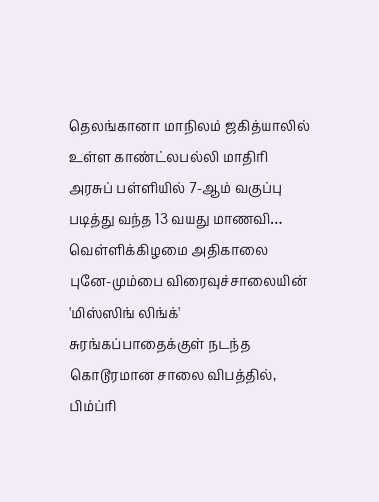தெலங்கானா மாநிலம் ஜகித்யாலில் உள்ள காண்ட்லபல்லி மாதிரி அரசுப் பள்ளியில் 7-ஆம் வகுப்பு படித்து வந்த 13 வயது மாணவி…
வெள்ளிக்கிழமை அதிகாலை புனே-மும்பை விரைவுச்சாலையின் 'மிஸ்ஸிங் லிங்க்' சுரங்கப்பாதைக்குள் நடந்த கொடூரமான சாலை விபத்தில், பிம்ப்ரி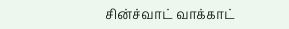சின்ச்வாட் வாக்காட்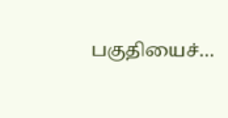பகுதியைச்…